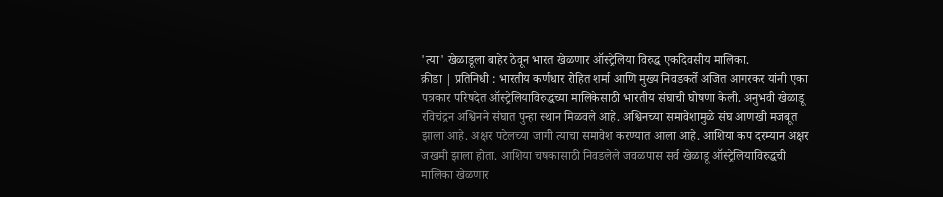'त्या' खेळाडूला बाहेर ठेवून भारत खेळणार ऑस्ट्रेलिया विरुद्ध एकदिवसीय मालिका.
क्रीडा | प्रतिनिधी : भारतीय कर्णधार रोहित शर्मा आणि मुख्य निवडकर्ते अजित आगरकर यांनी एका पत्रकार परिषदेत ऑस्ट्रेलियाविरुद्धच्या मालिकेसाठी भारतीय संघाची घोषणा केली. अनुभवी खेळाडू रविचंद्रन अश्विनने संघात पुन्हा स्थान मिळवले आहे. अश्विनच्या समावेशामुळे संघ आणखी मजबूत झाला आहे. अक्षर पटेलच्या जागी त्याचा समावेश करण्यात आला आहे. आशिया कप दरम्यान अक्षर जखमी झाला होता. आशिया चषकासाठी निवडलेले जवळपास सर्व खेळाडू ऑस्ट्रेलियाविरुद्धची मालिका खेळणार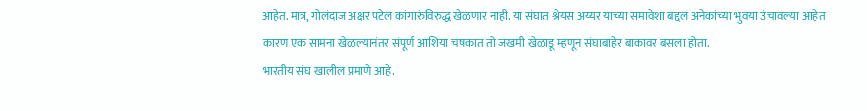आहेत. मात्र, गोलंदाज अक्षर पटेल कांगारुंविरुद्ध खेळणार नाही. या संघात श्रेयस अय्यर याच्या समावेशा बद्दल अनेकांच्या भुवया उंचावल्या आहेत कारण एक सामना खेळल्यानंतर संपूर्ण आशिया चषकात तो जखमी खेळाडू म्हणून संघाबाहेर बाकावर बसला होता.
भारतीय संघ खालील प्रमाणे आहे.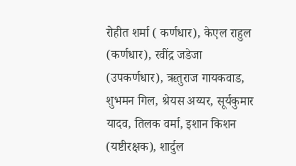रोहीत शर्मा ( कर्णधार), केएल राहुल (कर्णधार), रवींद्र जडेजा (उपकर्णधार), ऋतुराज गायकवाड, शुभमन गिल, श्रेयस अय्यर, सूर्यकुमार यादव, तिलक वर्मा, इशान किशन (यष्टीरक्षक), शार्दुल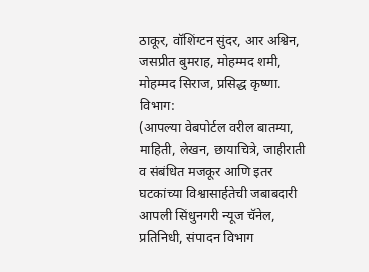ठाकूर, वॉशिंग्टन सुंदर, आर अश्विन, जसप्रीत बुमराह, मोहम्मद शमी, मोहम्मद सिराज, प्रसिद्ध कृष्णा.
विभाग:
(आपल्या वेबपोर्टल वरील बातम्या, माहिती, लेखन, छायाचित्रे, जाहीराती व संबंधित मजकूर आणि इतर घटकांच्या विश्वासार्हतेची जबाबदारी आपली सिंधुनगरी न्यूज चॅनेल, प्रतिनिधी, संपादन विभाग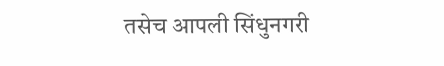तसेच आपली सिंधुनगरी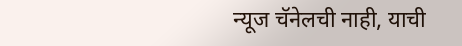न्यूज चॅनेलची नाही, याची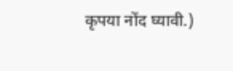कृपया नोंद घ्यावी.)